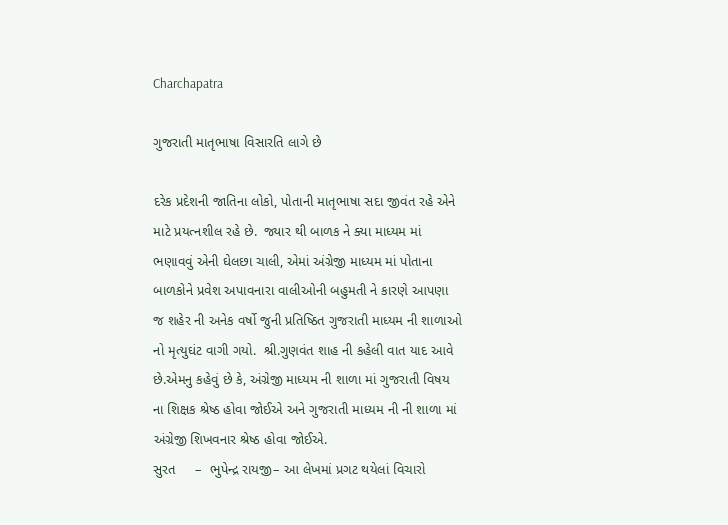Charchapatra

ગુજરાતી માતૃભાષા વિસારતિ લાગે છે

દરેક પ્રદેશની જાતિના લોકો, પોતાની માતૃભાષા સદા જીવંત રહે એને માટે પ્રયત્નશીલ રહે છે.  જ્યાર થી બાળક ને ક્યા માધ્યમ માં ભણાવવું એની ઘેલછા ચાલી, એમાં અંગ્રેજી માધ્યમ માં પોતાના બાળકોને પ્રવેશ અપાવનારા વાલીઓની બહુમતી ને કારણે આપણા જ શહેર ની અનેક વર્ષો જુની પ્રતિષ્ઠિત ગુજરાતી માધ્યમ ની શાળાઓ નો મૃત્યુઘંટ વાગી ગયો.  શ્રી.ગુણવંત શાહ ની કહેલી વાત યાદ આવે છે.એમનુ કહેવું છે કે, અંગ્રેજી માધ્યમ ની શાળા માં ગુજરાતી વિષય ના શિક્ષક શ્રેષ્ઠ હોવા જોઈએ અને ગુજરાતી માધ્યમ ની ની શાળા માં અંગ્રેજી શિખવનાર શ્રેષ્ઠ હોવા જોઈએ.
સુરત     –  ભુપેન્દ્ર રાયજી– આ લેખમાં પ્રગટ થયેલાં વિચારો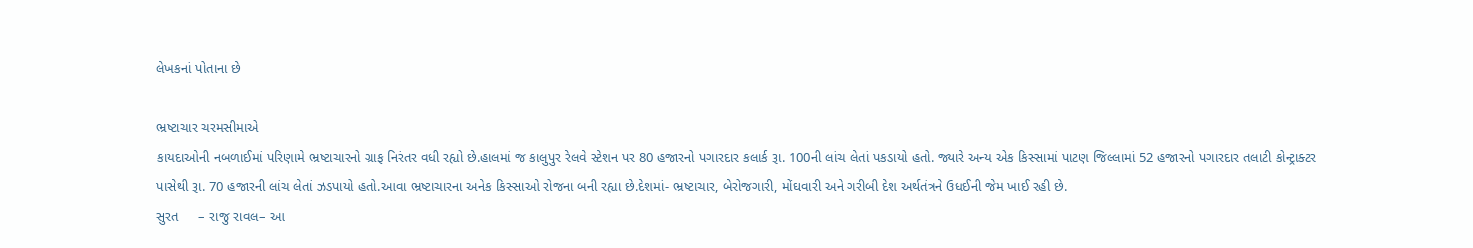લેખકનાં પોતાના છે

ભ્રષ્ટાચાર ચરમસીમાએ
કાયદાઓની નબળાઈમાં પરિણામે ભ્રષ્ટાચારનો ગ્રાફ નિરંતર વધી રહ્યો છે.હાલમાં જ કાલુપુર રેલવે સ્ટેશન પર 80 હજારનો પગારદાર કલાર્ક રૂા. 100ની લાંચ લેતાં પકડાયો હતો. જ્યારે અન્ય એક કિસ્સામાં પાટણ જિલ્લામાં 52 હજારનો પગારદાર તલાટી કોન્ટ્રાક્ટર પાસેથી રૂા. 70 હજારની લાંચ લેતાં ઝડપાયો હતો.આવા ભ્રષ્ટાચારના અનેક કિસ્સાઓ રોજના બની રહ્યા છે.દેશમાં- ભ્રષ્ટાચાર, બેરોજગારી, મોંઘવારી અને ગરીબી દેશ અર્થતંત્રને ઉધઈની જેમ ખાઈ રહી છે.
સુરત     – રાજુ રાવલ– આ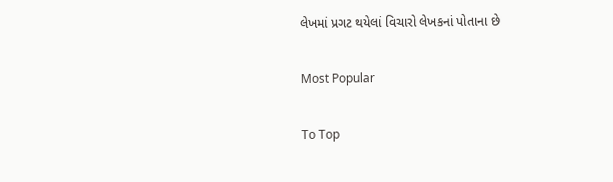લેખમાં પ્રગટ થયેલાં વિચારો લેખકનાં પોતાના છે

Most Popular

To Top